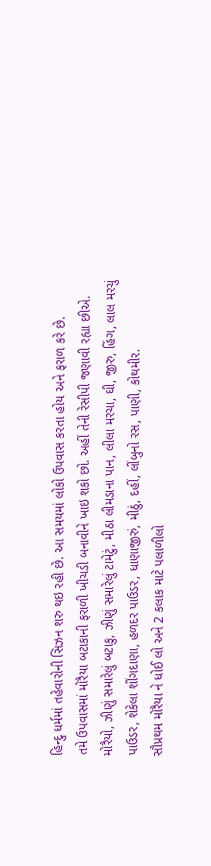હિન્દુ ધર્મમાં તહેવારોની સિઝન શરુ થઇ રહી છે. આ સમયમાં લોકો ઉપવાસ કરતા હોય અને ફરાળ કરે છે.
તમે ઉપવાસમાં મોરૈયા બટાકાની ફરાળી ખીચડી બનાવીને ખાઇ શકો છો. અહીં તેની રેસીપી જણાવી રહ્યા છીએ.
મોરૈયો, ઝીણું સમારેલું બટાકુ, ઝીણું સમારેલું ટામેટું, મીઠા લીમડાના પાન, લીલા મરચા, ઘી, જીરુ, હિંગ, લાલ મરચું પાઉડર, શેકેલા શીંગદાણા, હળદર પાઉડર, ધાણાજીરું, મીઠું, દહીં, લીંબુનો રસ, પાણી, કોથમીર.
સૌપ્રથમ મોરૈયા ને ધોઈ લો અને 2 કલાક માટે પલાળીલો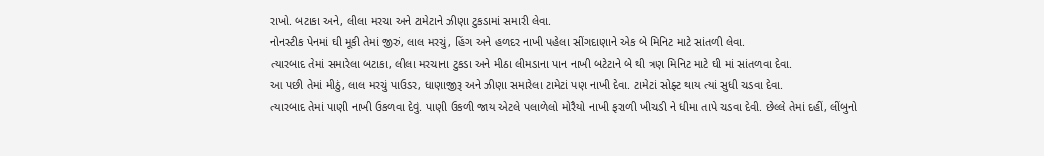રાખો. બટાકા અને, લીલા મરચા અને ટામેટાને ઝીણા ટુકડામાં સમારી લેવા.
નોનસ્ટીક પેનમાં ઘી મૂકી તેમાં જીરું, લાલ મરચું, હિંગ અને હળદર નાખી પહેલા સીંગદાણાને એક બે મિનિટ માટે સાંતળી લેવા.
ત્યારબાદ તેમાં સમારેલા બટાકા, લીલા મરચાના ટુકડા અને મીઠા લીમડાના પાન નાખી બટેટાને બે થી ત્રણ મિનિટ માટે ઘી માં સાંતળવા દેવા.
આ પછી તેમાં મીઠું, લાલ મરચું પાઉડર, ધાણાજીરૂ અને ઝીણા સમારેલા ટામેટાં પણ નાખી દેવા. ટામેટાં સોફ્ટ થાય ત્યાં સુધી ચડવા દેવા.
ત્યારબાદ તેમાં પાણી નાખી ઉકળવા દેવું. પાણી ઉકળી જાય એટલે પલાળેલો મોરૈયો નાખી ફરાળી ખીચડી ને ધીમા તાપે ચડવા દેવી. છેલ્લે તેમાં દહીં, લીંબુનો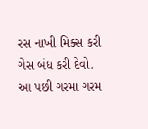રસ નાખી મિક્સ કરી ગેસ બંધ કરી દેવો.
આ પછી ગરમા ગરમ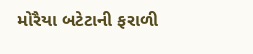મોરૈયા બટેટાની ફરાળી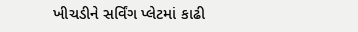ખીચડીને સર્વિંગ પ્લેટમાં કાઢી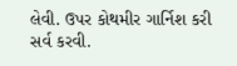લેવી. ઉપર કોથમીર ગાર્નિશ કરી સર્વ કરવી.